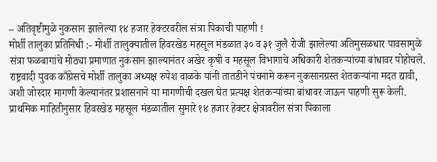– अतिवृष्टीमुळे नुकसान झालेल्या १४ हजार हेक्टरवरील संत्रा पिकाची पाहणी !
मोर्शी तालुका प्रतिनिधी :- मोर्शी तालुक्यातील हिवरखेड महसूल मंडळात ३० व ३१ जुलै रोजी झालेल्या अतिमुसळधार पावसामुळे संत्रा फळबागांचे मोठ्या प्रमाणात नुकसान झाल्यानंतर अखेर कृषी व महसूल विभागाचे अधिकारी शेतकऱ्यांच्या बांधावर पोहोचले. राष्ट्रवादी युवक काँग्रेसचे मोर्शी तालुका अध्यक्ष रुपेश वाळके यांनी तातडीने पंचनामे करून नुकसानग्रस्त शेतकऱ्यांना मदत द्यावी, अशी जोरदार मागणी केल्यानंतर प्रशासनाने या मागणीची दखल घेत प्रत्यक्ष शेतकऱ्यांच्या बांधावर जाऊन पाहणी सुरू केली.
प्राथमिक माहितीनुसार हिवरखेड महसूल मंडळातील सुमारे १४ हजार हेक्टर क्षेत्रावरील संत्रा पिकाला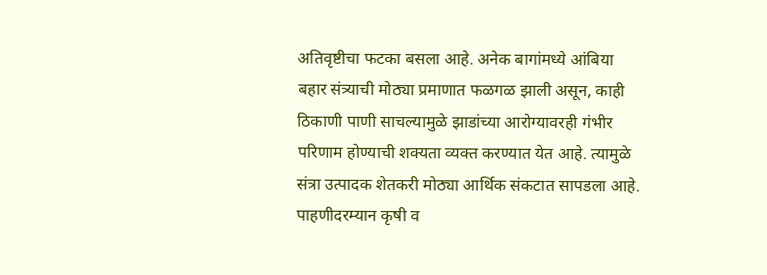अतिवृष्टीचा फटका बसला आहे. अनेक बागांमध्ये आंबिया बहार संत्र्याची मोठ्या प्रमाणात फळगळ झाली असून, काही ठिकाणी पाणी साचल्यामुळे झाडांच्या आरोग्यावरही गंभीर परिणाम होण्याची शक्यता व्यक्त करण्यात येत आहे. त्यामुळे संत्रा उत्पादक शेतकरी मोठ्या आर्थिक संकटात सापडला आहे.
पाहणीदरम्यान कृषी व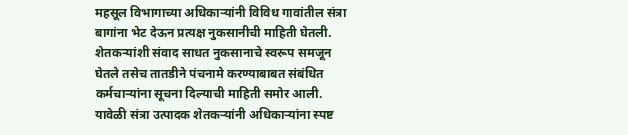महसूल विभागाच्या अधिकाऱ्यांनी विविध गावांतील संत्रा बागांना भेट देऊन प्रत्यक्ष नुकसानीची माहिती घेतली. शेतकऱ्यांशी संवाद साधत नुकसानाचे स्वरूप समजून घेतले तसेच तातडीने पंचनामे करण्याबाबत संबंधित कर्मचाऱ्यांना सूचना दिल्याची माहिती समोर आली.
यावेळी संत्रा उत्पादक शेतकऱ्यांनी अधिकाऱ्यांना स्पष्ट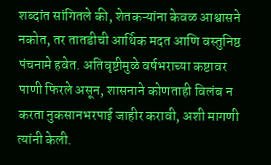शब्दांत सांगितले की, शेतकऱ्यांना केवळ आश्वासने नकोत, तर तातडीची आर्थिक मदत आणि वस्तुनिष्ठ पंचनामे हवेत. अतिवृष्टीमुळे वर्षभराच्या कष्टावर पाणी फिरले असून, शासनाने कोणताही विलंब न करता नुकसानभरपाई जाहीर करावी, अशी मागणी त्यांनी केली.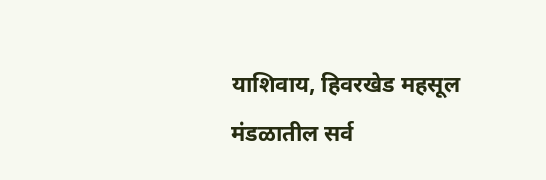याशिवाय, हिवरखेड महसूल मंडळातील सर्व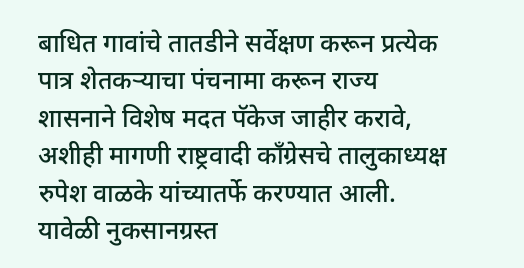बाधित गावांचे तातडीने सर्वेक्षण करून प्रत्येक पात्र शेतकऱ्याचा पंचनामा करून राज्य शासनाने विशेष मदत पॅकेज जाहीर करावे, अशीही मागणी राष्ट्रवादी काँग्रेसचे तालुकाध्यक्ष रुपेश वाळके यांच्यातर्फे करण्यात आली.
यावेळी नुकसानग्रस्त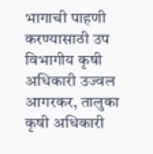भागाची पाहणी करण्यासाठी उप विभागीय कृषी अधिकारी उज्वल आगरकर, तालुका कृषी अधिकारी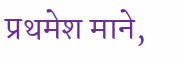प्रथमेश माने,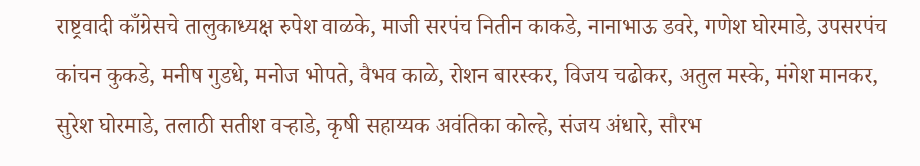राष्ट्रवादी काँग्रेसचे तालुकाध्यक्ष रुपेश वाळके, माजी सरपंच नितीन काकडे, नानाभाऊ डवरे, गणेश घोरमाडे, उपसरपंच कांचन कुकडे, मनीष गुडधे, मनोज भोपते, वैभव काळे, रोशन बारस्कर, विजय चढोकर, अतुल मस्के, मंगेश मानकर, सुरेश घोरमाडे, तलाठी सतीश वऱ्हाडे, कृषी सहाय्यक अवंतिका कोल्हे, संजय अंधारे, सौरभ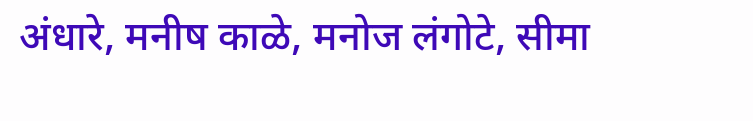अंधारे, मनीष काळे, मनोज लंगोटे, सीमा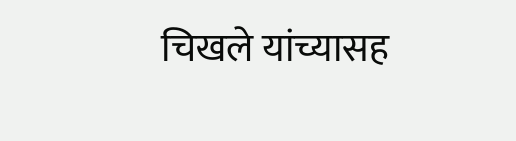चिखले यांच्यासह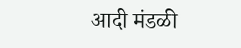आदी मंडळी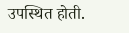उपस्थित होती.